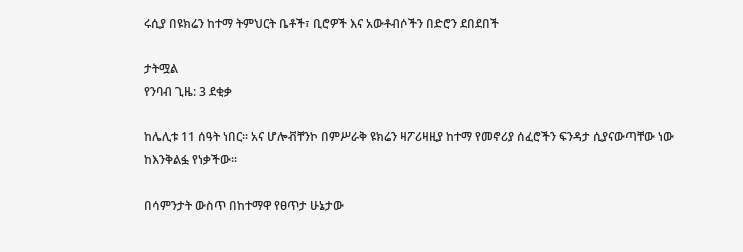ሩሲያ በዩክሬን ከተማ ትምህርት ቤቶች፣ ቢሮዎች እና አውቶብሶችን በድሮን ደበደበች

ታትሟል
የንባብ ጊዜ: 3 ደቂቃ

ከሌሊቱ 11 ሰዓት ነበር። አና ሆሎቭቸንኮ በምሥራቅ ዩክሬን ዛፖሪዛዚያ ከተማ የመኖሪያ ሰፈሮችን ፍንዳታ ሲያናውጣቸው ነው ከእንቅልፏ የነቃችው።

በሳምንታት ውስጥ በከተማዋ የፀጥታ ሁኔታው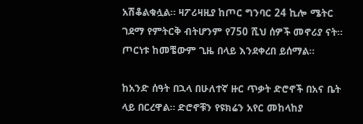አሽቆልቁሏል። ዛፖሪዛዚያ ከጦር ግንባር 24 ኪሎ ሜትር ገደማ የምትርቅ ብትሆንም የ750 ሺህ ሰዎች መኖሪያ ናት። ጦርነቱ ከመቼውም ጊዜ በላይ እንደቀረበ ይሰማል።

ከአንድ ሰዓት በኋላ በሁለተኛ ዙር ጥቃት ድሮኖች በአና ቤት ላይ በርረዋል። ድሮኖቹን የዩክሬን አየር መከላከያ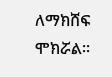ለማክሸፍ ሞክሯል።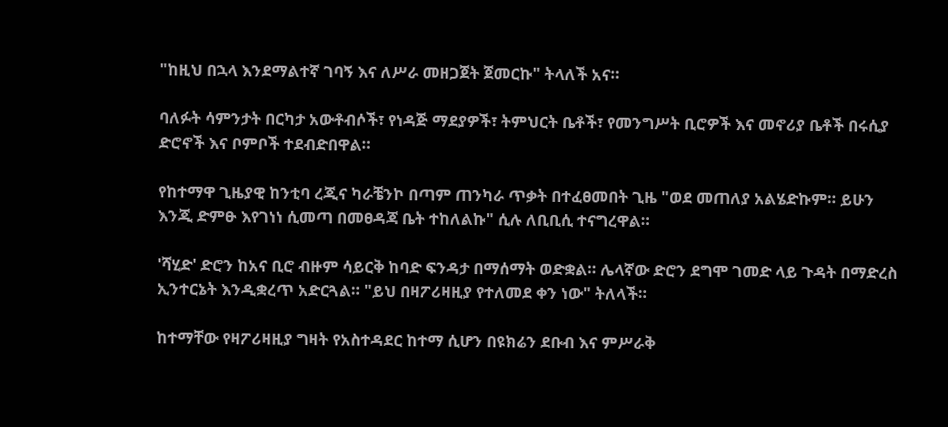"ከዚህ በኋላ እንደማልተኛ ገባኝ እና ለሥራ መዘጋጀት ጀመርኩ" ትላለች አና።

ባለፉት ሳምንታት በርካታ አውቶብሶች፣ የነዳጅ ማደያዎች፣ ትምህርት ቤቶች፣ የመንግሥት ቢሮዎች እና መኖሪያ ቤቶች በሩሲያ ድሮኖች እና ቦምቦች ተደብድበዋል።

የከተማዋ ጊዜያዊ ከንቲባ ረጂና ካራቼንኮ በጣም ጠንካራ ጥቃት በተፈፀመበት ጊዜ "ወደ መጠለያ አልሄድኩም። ይሁን እንጂ ድምፁ እየገነነ ሲመጣ በመፀዳጃ ቤት ተከለልኩ" ሲሉ ለቢቢሲ ተናግረዋል።

'ሻሂድ' ድሮን ከአና ቢሮ ብዙም ሳይርቅ ከባድ ፍንዳታ በማሰማት ወድቋል። ሌላኛው ድሮን ደግሞ ገመድ ላይ ጉዳት በማድረስ ኢንተርኔት እንዲቋረጥ አድርጓል። "ይህ በዛፖሪዛዚያ የተለመደ ቀን ነው" ትለላች።

ከተማቸው የዛፖሪዛዚያ ግዛት የአስተዳደር ከተማ ሲሆን በዩክሬን ደቡብ እና ምሥራቅ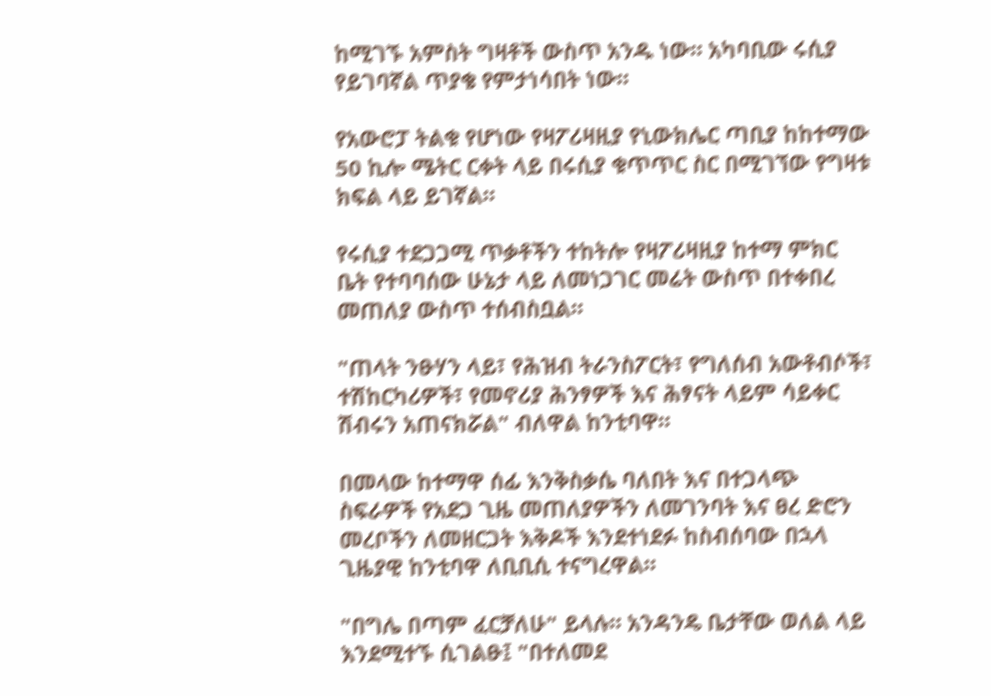ከሚገኙ አምስት ግዛቶች ውስጥ አንዱ ነው። አካባቢው ሩሲያ የይገባኛል ጥያቄ የምታነሳበት ነው።

የአውሮፓ ትልቁ የሆነው የዛፖሪዛዚያ የኒውክሌር ጣቢያ ከከተማው 50 ኪሎ ሜትር ርቀት ላይ በሩሲያ ቁጥጥር ስር በሚገኘው የግዛቱ ክፍል ላይ ይገኛል።

የሩሲያ ተደጋጋሚ ጥቃቶችን ተከትሎ የዛፖሪዛዚያ ከተማ ምክር ቤት የተባባሰው ሁኔታ ላይ ለመነጋገር መሬት ውስጥ በተቀበረ መጠለያ ውስጥ ተሰብስቧል።

"ጠላት ንፁሃን ላይ፣ የሕዝብ ትራንስፖርት፣ የግለሰብ አውቶብሶች፣ ተሽከርካሪዎች፣ የመኖሪያ ሕንፃዎች እና ሕፃናት ላይም ሳይቀር ሽብሩን አጠናክሯል" ብለዋል ከንቲባዋ።

በመላው ከተማዋ ሰፊ እንቅስቃሴ ባለበት እና በተጋላጭ ስፍራዎች የአደጋ ጊዜ መጠለያዎችን ለመገንባት እና ፀረ ድሮን መረቦችን ለመዘርጋት እቅዶች እንደተነደፉ ከስብሰባው በኋላ ጊዜያዊ ከንቲባዋ ለቢቢሲ ተናግረዋል።

"በግሌ በጣም ፈርቻለሁ" ይላሉ። አንዳንዴ ቤታቸው ወለል ላይ እንደሚተኙ ሲገልፁ፤ "በተለመደ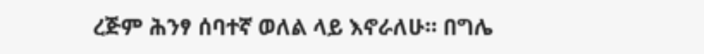ረጅም ሕንፃ ሰባተኛ ወለል ላይ እኖራለሁ። በግሌ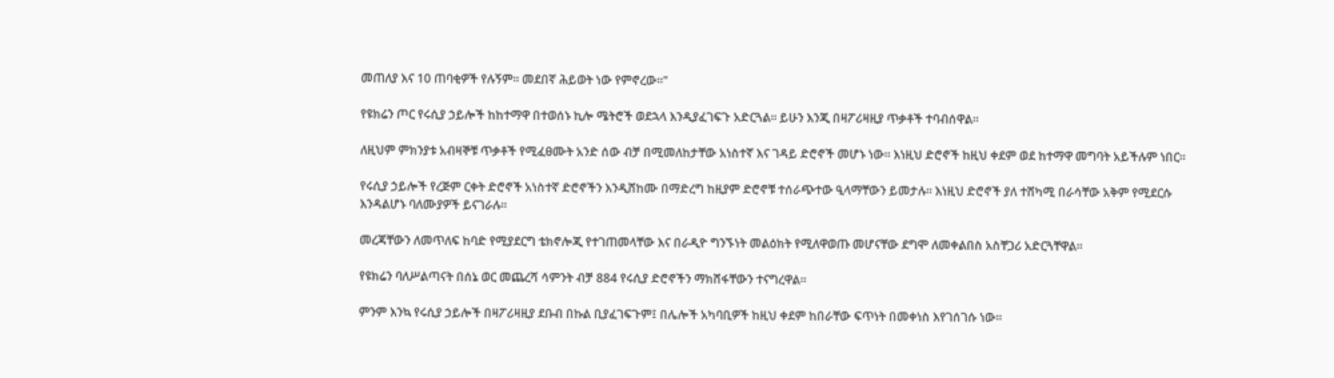መጠለያ እና 10 ጠባቂዎች የሉኝም። መደበኛ ሕይወት ነው የምኖረው።"

የዩክሬን ጦር የሩሲያ ኃይሎች ከከተማዋ በተወሰኑ ኪሎ ሜትሮች ወደኋላ እንዲያፈገፍጉ አድርጓል። ይሁን እንጂ በዛፖሪዛዚያ ጥቃቶች ተባብሰዋል።

ለዚህም ምክንያቱ አብዛኞቹ ጥቃቶች የሚፈፀሙት አንድ ሰው ብቻ በሚመለከታቸው አነስተኛ እና ገዳይ ድሮኖች መሆኑ ነው። እነዚህ ድሮኖች ከዚህ ቀደም ወደ ከተማዋ መግባት አይችሉም ነበር።

የሩሲያ ኃይሎች የረጅም ርቀት ድሮኖች አነስተኛ ድሮኖችን እንዲሸከሙ በማድረግ ከዚያም ድሮኖቹ ተሰራጭተው ዒላማቸውን ይመታሉ። እነዚህ ድሮኖች ያለ ተሸካሚ በራሳቸው አቅም የሚደርሱ እንዳልሆኑ ባለሙያዎች ይናገራሉ።

መረጃቸውን ለመጥለፍ ከባድ የሚያደርግ ቴክኖሎጂ የተገጠመላቸው እና በራዲዮ ግንኙነት መልዕክት የሚለዋወጡ መሆናቸው ደግሞ ለመቀልበስ አስቸጋሪ አድርጓቸዋል።

የዩክሬን ባለሥልጣናት በሰኔ ወር መጨረሻ ሳምንት ብቻ 884 የሩሲያ ድሮኖችን ማክሸፋቸውን ተናግረዋል።

ምንም እንኳ የሩሲያ ኃይሎች በዛፖሪዛዚያ ደቡብ በኩል ቢያፈገፍጉም፤ በሌሎች አካባቢዎች ከዚህ ቀደም ከበራቸው ፍጥነት በመቀነስ እየገሰገሱ ነው።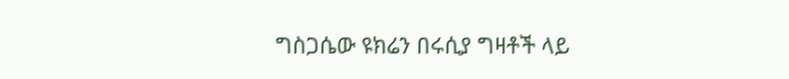ግስጋሴው ዩክሬን በሩሲያ ግዛቶች ላይ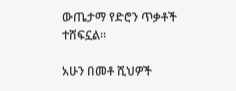ውጤታማ የድሮን ጥቃቶች ተሸፍኗል።

አሁን በመቶ ሺህዎች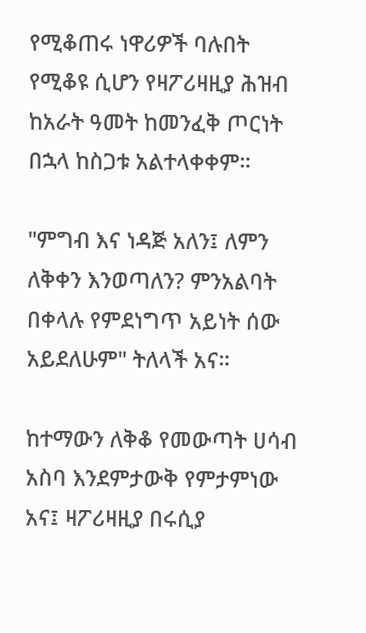የሚቆጠሩ ነዋሪዎች ባሉበት የሚቆዩ ሲሆን የዛፖሪዛዚያ ሕዝብ ከአራት ዓመት ከመንፈቅ ጦርነት በኋላ ከስጋቱ አልተላቀቀም።

"ምግብ እና ነዳጅ አለን፤ ለምን ለቅቀን እንወጣለን? ምንአልባት በቀላሉ የምደነግጥ አይነት ሰው አይደለሁም" ትለላች አና።

ከተማውን ለቅቆ የመውጣት ሀሳብ አስባ እንደምታውቅ የምታምነው አና፤ ዛፖሪዛዚያ በሩሲያ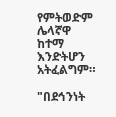የምትወድም ሌላኛዋ ከተማ እንድትሆን አትፈልግም።

"በደኅንነት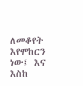ለመቆየት እየሞከርን ነው፤ እና እስከ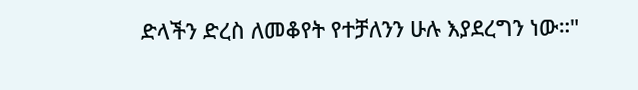ድላችን ድረስ ለመቆየት የተቻለንን ሁሉ እያደረግን ነው።"